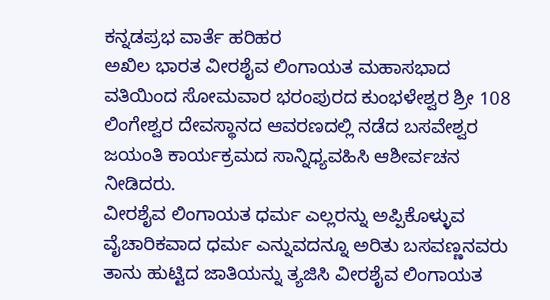ಕನ್ನಡಪ್ರಭ ವಾರ್ತೆ ಹರಿಹರ
ಅಖಿಲ ಭಾರತ ವೀರಶೈವ ಲಿಂಗಾಯತ ಮಹಾಸಭಾದ ವತಿಯಿಂದ ಸೋಮವಾರ ಭರಂಪುರದ ಕುಂಭಳೇಶ್ವರ ಶ್ರೀ 108 ಲಿಂಗೇಶ್ವರ ದೇವಸ್ಥಾನದ ಆವರಣದಲ್ಲಿ ನಡೆದ ಬಸವೇಶ್ವರ ಜಯಂತಿ ಕಾರ್ಯಕ್ರಮದ ಸಾನ್ನಿಧ್ಯವಹಿಸಿ ಆಶೀರ್ವಚನ ನೀಡಿದರು.
ವೀರಶೈವ ಲಿಂಗಾಯತ ಧರ್ಮ ಎಲ್ಲರನ್ನು ಅಪ್ಪಿಕೊಳ್ಳುವ ವೈಚಾರಿಕವಾದ ಧರ್ಮ ಎನ್ನುವದನ್ನೂ ಅರಿತು ಬಸವಣ್ಣನವರು ತಾನು ಹುಟ್ಟಿದ ಜಾತಿಯನ್ನು ತ್ಯಜಿಸಿ ವೀರಶೈವ ಲಿಂಗಾಯತ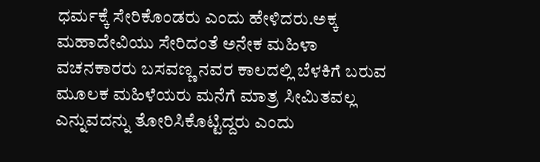ಧರ್ಮಕ್ಕೆ ಸೇರಿಕೊಂಡರು ಎಂದು ಹೇಳಿದರು.ಅಕ್ಕ ಮಹಾದೇವಿಯು ಸೇರಿದಂತೆ ಅನೇಕ ಮಹಿಳಾ ವಚನಕಾರರು ಬಸವಣ್ಣ ನವರ ಕಾಲದಲ್ಲಿ ಬೆಳಕಿಗೆ ಬರುವ ಮೂಲಕ ಮಹಿಳೆಯರು ಮನೆಗೆ ಮಾತ್ರ ಸೀಮಿತವಲ್ಲ ಎನ್ನುವದನ್ನು ತೋರಿಸಿಕೊಟ್ಟಿದ್ದರು ಎಂದು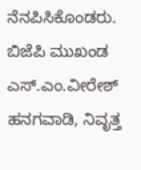ನೆನಪಿಸಿಕೊಂಡರು.
ಬಿಜೆಪಿ ಮುಖಂಡ ಎಸ್.ಎಂ.ವೀರೇಶ್ ಹನಗವಾಡಿ, ನಿವೃತ್ತ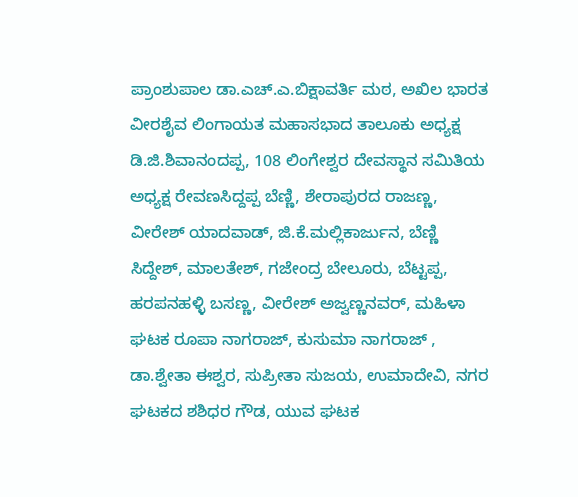ಪ್ರಾಂಶುಪಾಲ ಡಾ.ಎಚ್.ಎ.ಬಿಕ್ಷಾವರ್ತಿ ಮಠ, ಅಖಿಲ ಭಾರತ ವೀರಶೈವ ಲಿಂಗಾಯತ ಮಹಾಸಭಾದ ತಾಲೂಕು ಅಧ್ಯಕ್ಷ ಡಿ.ಜಿ.ಶಿವಾನಂದಪ್ಪ, 108 ಲಿಂಗೇಶ್ವರ ದೇವಸ್ಥಾನ ಸಮಿತಿಯ ಅಧ್ಯಕ್ಷ ರೇವಣಸಿದ್ದಪ್ಪ ಬೆಣ್ಣಿ, ಶೇರಾಪುರದ ರಾಜಣ್ಣ, ವೀರೇಶ್ ಯಾದವಾಡ್, ಜಿ.ಕೆ.ಮಲ್ಲಿಕಾರ್ಜುನ, ಬೆಣ್ಣಿ ಸಿದ್ದೇಶ್, ಮಾಲತೇಶ್, ಗಜೇಂದ್ರ ಬೇಲೂರು, ಬೆಟ್ಟಪ್ಪ, ಹರಪನಹಳ್ಳಿ ಬಸಣ್ಣ, ವೀರೇಶ್ ಅಜ್ವಣ್ಣನವರ್, ಮಹಿಳಾ ಘಟಕ ರೂಪಾ ನಾಗರಾಜ್, ಕುಸುಮಾ ನಾಗರಾಜ್ , ಡಾ.ಶ್ವೇತಾ ಈಶ್ವರ, ಸುಪ್ರೀತಾ ಸುಜಯ, ಉಮಾದೇವಿ, ನಗರ ಘಟಕದ ಶಶಿಧರ ಗೌಡ, ಯುವ ಘಟಕ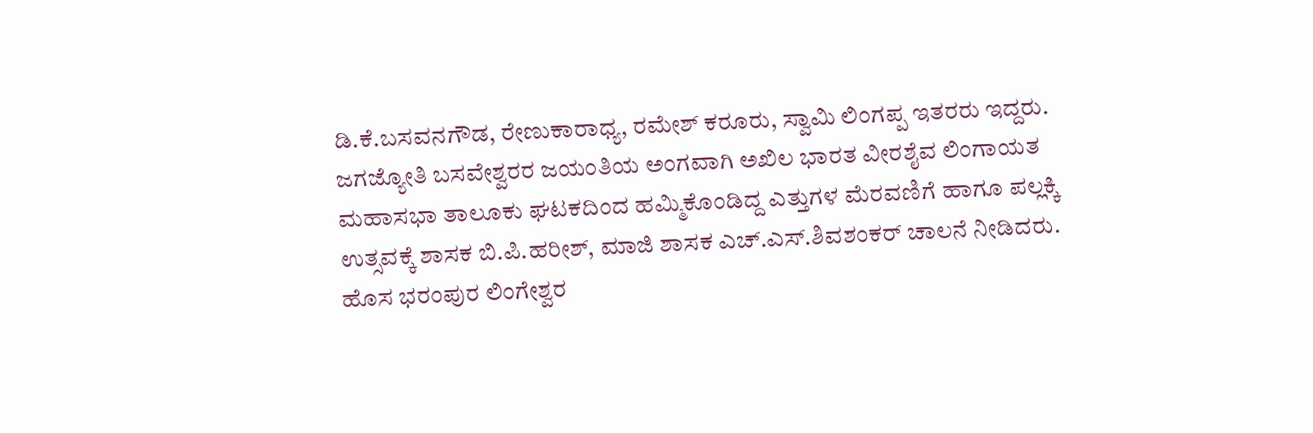ಡಿ.ಕೆ.ಬಸವನಗೌಡ, ರೇಣುಕಾರಾಧ್ಯ, ರಮೇಶ್ ಕರೂರು, ಸ್ವಾಮಿ ಲಿಂಗಪ್ಪ ಇತರರು ಇದ್ದರು.
ಜಗಜ್ಯೋತಿ ಬಸವೇಶ್ವರರ ಜಯಂತಿಯ ಅಂಗವಾಗಿ ಅಖಿಲ ಭಾರತ ವೀರಶೈವ ಲಿಂಗಾಯತ ಮಹಾಸಭಾ ತಾಲೂಕು ಘಟಕದಿಂದ ಹಮ್ಮಿಕೊಂಡಿದ್ದ ಎತ್ತುಗಳ ಮೆರವಣಿಗೆ ಹಾಗೂ ಪಲ್ಲಕ್ಕಿ ಉತ್ಸವಕ್ಕೆ ಶಾಸಕ ಬಿ.ಪಿ.ಹರೀಶ್, ಮಾಜಿ ಶಾಸಕ ಎಚ್.ಎಸ್.ಶಿವಶಂಕರ್ ಚಾಲನೆ ನೀಡಿದರು.
ಹೊಸ ಭರಂಪುರ ಲಿಂಗೇಶ್ವರ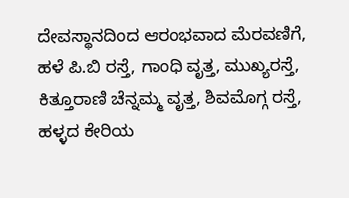ದೇವಸ್ಥಾನದಿಂದ ಆರಂಭವಾದ ಮೆರವಣಿಗೆ, ಹಳೆ ಪಿ.ಬಿ ರಸ್ತೆ, ಗಾಂಧಿ ವೃತ್ತ, ಮುಖ್ಯರಸ್ತೆ, ಕಿತ್ತೂರಾಣಿ ಚೆನ್ನಮ್ಮ ವೃತ್ತ, ಶಿವಮೊಗ್ಗ ರಸ್ತೆ, ಹಳ್ಳದ ಕೇರಿಯ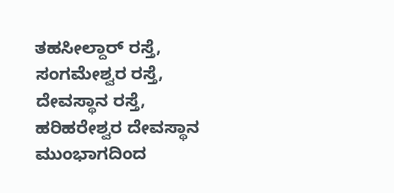ತಹಸೀಲ್ದಾರ್ ರಸ್ತೆ, ಸಂಗಮೇಶ್ವರ ರಸ್ತೆ, ದೇವಸ್ಥಾನ ರಸ್ತೆ, ಹರಿಹರೇಶ್ವರ ದೇವಸ್ಥಾನ ಮುಂಭಾಗದಿಂದ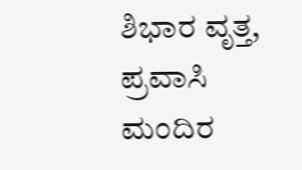ಶಿಭಾರ ವೃತ್ತ, ಪ್ರವಾಸಿ ಮಂದಿರ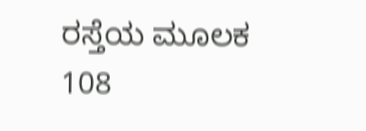ರಸ್ತೆಯ ಮೂಲಕ 108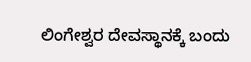ಲಿಂಗೇಶ್ವರ ದೇವಸ್ಥಾನಕ್ಕೆ ಬಂದು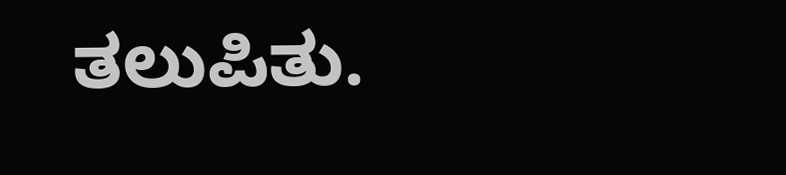ತಲುಪಿತು.